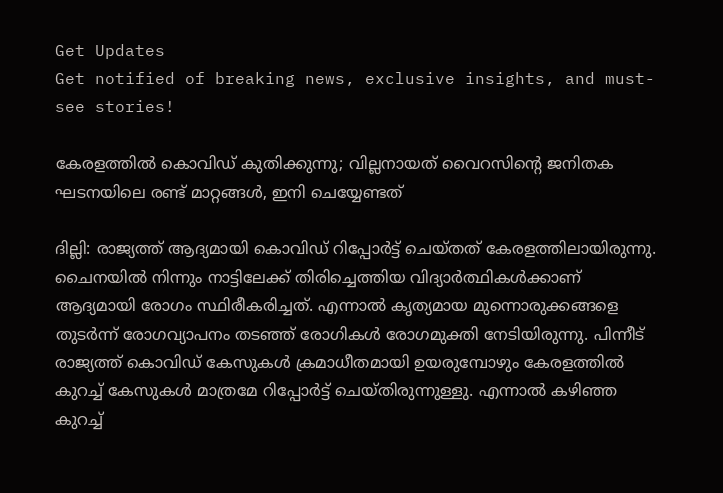Get Updates
Get notified of breaking news, exclusive insights, and must-see stories!

കേരളത്തിൽ കൊവിഡ് കുതിക്കുന്നു; വില്ലനായത് വൈറസിന്റെ ജനിതക ഘടനയിലെ രണ്ട് മാറ്റങ്ങള്‍, ഇനി ചെയ്യേണ്ടത്

ദില്ലി: രാജ്യത്ത് ആദ്യമായി കൊവിഡ് റിപ്പോര്‍ട്ട് ചെയ്തത് കേരളത്തിലായിരുന്നു. ചൈനയില്‍ നിന്നും നാട്ടിലേക്ക് തിരിച്ചെത്തിയ വിദ്യാര്‍ത്ഥികള്‍ക്കാണ് ആദ്യമായി രോഗം സ്ഥിരീകരിച്ചത്. എന്നാല്‍ കൃത്യമായ മുന്നൊരുക്കങ്ങളെ തുടര്‍ന്ന് രോഗവ്യാപനം തടഞ്ഞ് രോഗികള്‍ രോഗമുക്തി നേടിയിരുന്നു. പിന്നീട് രാജ്യത്ത് കൊവിഡ് കേസുകള്‍ ക്രമാധീതമായി ഉയരുമ്പോഴും കേരളത്തില്‍ കുറച്ച് കേസുകള്‍ മാത്രമേ റിപ്പോര്‍ട്ട് ചെയ്തിരുന്നുള്ളു. എന്നാല്‍ കഴിഞ്ഞ കുറച്ച്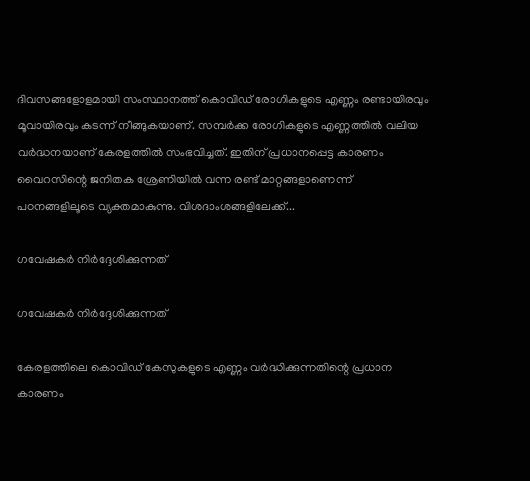ദിവസങ്ങളോളമായി സംസ്ഥാനത്ത് കൊവിഡ് രോഗികളുടെ എണ്ണം രണ്ടായിരവും മൂവായിരവും കടന്ന് നീങ്ങുകയാണ്. സമ്പര്‍ക്ക രോഗികളുടെ എണ്ണത്തില്‍ വലിയ വര്‍ദ്ധനയാണ് കേരളത്തില്‍ സംഭവിച്ചത്. ഇതിന് പ്രധാനപ്പെട്ട കാരണം വൈറസിന്റെ ജനിതക ശ്രേണിയില്‍ വന്ന രണ്ട് മാറ്റങ്ങളാണെന്ന് പഠനങ്ങളിലൂടെ വ്യക്തമാകുന്നു. വിശദാംശങ്ങളിലേക്ക്...

ഗവേഷകര്‍ നിര്‍ദ്ദേശിക്കുന്നത്

ഗവേഷകര്‍ നിര്‍ദ്ദേശിക്കുന്നത്

കേരളത്തിലെ കൊവിഡ് കേസുകളുടെ എണ്ണം വര്‍ദ്ധിക്കുന്നതിന്റെ പ്രധാന കാരണം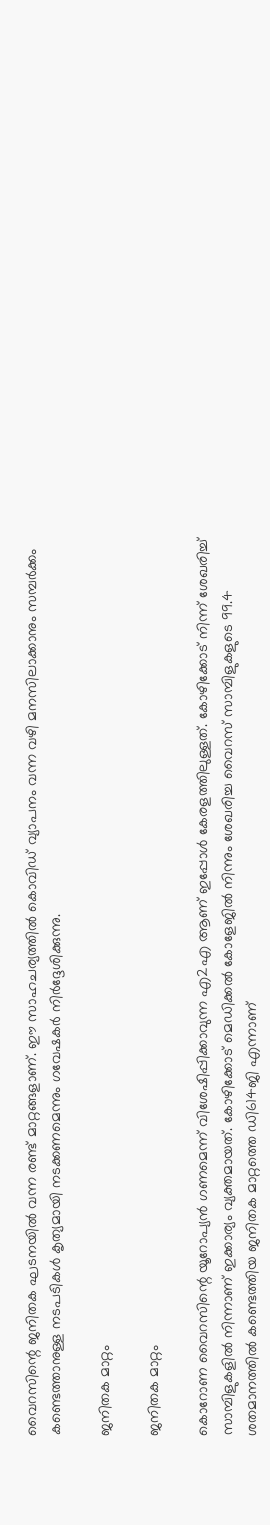വൈറസിന്റെ ജനിതക ഘടനയില്‍ വന്ന രണ്ട് മാറ്റങ്ങളാണ്. ഈ സാഹചര്യത്തില്‍ കൊവിഡ് വ്യാപനം വന്ന വഴി മനസിലാക്കാനും സമ്പര്‍ക്കം കണ്ടെത്താനുള്ള നടപടികള്‍ കൃത്യമായി നടക്കണമെന്നും ഗവേഷകര്‍ നിര്‍ദ്ദേശിക്കുന്നു.

ജനിതക മാറ്റം

ജനിതക മാറ്റം

കൊറോണ വൈറസിന്റെ യൂറോപ്യന്‍ ഗണമെന്ന് വിശേഷിപ്പിക്കാവുന്ന എ2എ ആണ് ഇപ്പോള്‍ കേരളത്തിലുള്ളത്. കോഴിക്കോട് നിന്ന് ശേഖരിച്ച് സാമ്പിളുകളില്‍ നിന്നാണ് ഇക്കാര്യം വ്യക്തമായത്. കോഴിക്കോട് മെഡിക്കല്‍ കോളേജില്‍ നിന്നും ശേഖരിച്ച വൈറസ് സാമ്പിളുകളുടെ 99.4 ശതമാനത്തില്‍ കണ്ടെത്തിയ ജനിതക മാറ്റത്തെ ഡി614ജി എന്നാണ്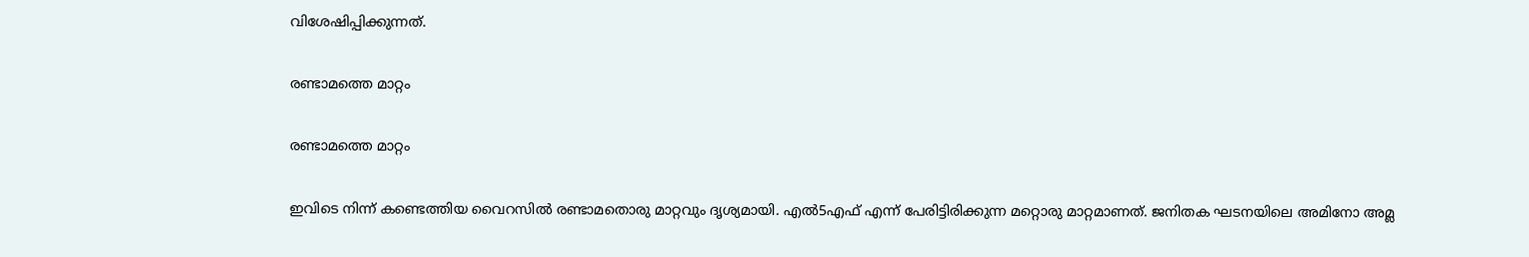വിശേഷിപ്പിക്കുന്നത്.

രണ്ടാമത്തെ മാറ്റം

രണ്ടാമത്തെ മാറ്റം

ഇവിടെ നിന്ന് കണ്ടെത്തിയ വൈറസില്‍ രണ്ടാമതൊരു മാറ്റവും ദൃശ്യമായി. എല്‍5എഫ് എന്ന് പേരിട്ടിരിക്കുന്ന മറ്റൊരു മാറ്റമാണത്. ജനിതക ഘടനയിലെ അമിനോ അമ്ല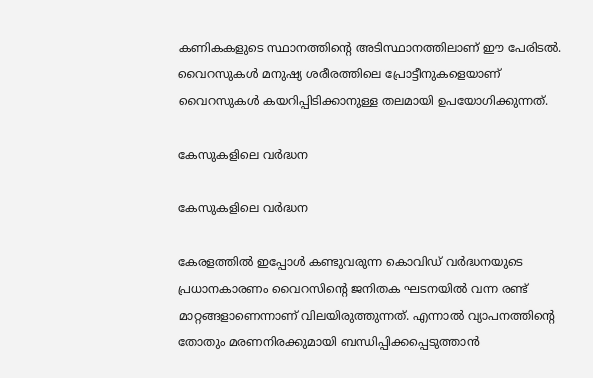കണികകളുടെ സ്ഥാനത്തിന്റെ അടിസ്ഥാനത്തിലാണ് ഈ പേരിടല്‍. വൈറസുകള്‍ മനുഷ്യ ശരീരത്തിലെ പ്രോട്ടീനുകളെയാണ് വൈറസുകള്‍ കയറിപ്പിടിക്കാനുള്ള തലമായി ഉപയോഗിക്കുന്നത്.

കേസുകളിലെ വര്‍ദ്ധന

കേസുകളിലെ വര്‍ദ്ധന

കേരളത്തില്‍ ഇപ്പോള്‍ കണ്ടുവരുന്ന കൊവിഡ് വര്‍ദ്ധനയുടെ പ്രധാനകാരണം വൈറസിന്റെ ജനിതക ഘടനയില്‍ വന്ന രണ്ട് മാറ്റങ്ങളാണെന്നാണ് വിലയിരുത്തുന്നത്. എന്നാല്‍ വ്യാപനത്തിന്റെ തോതും മരണനിരക്കുമായി ബന്ധിപ്പിക്കപ്പെടുത്താന്‍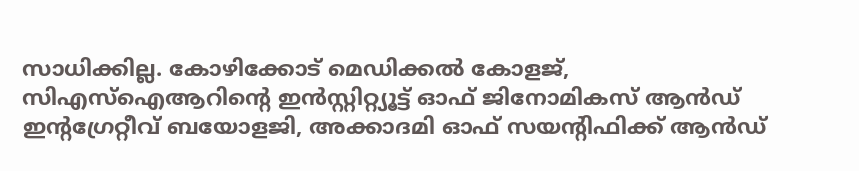സാധിക്കില്ല. കോഴിക്കോട് മെഡിക്കല്‍ കോളജ്, സിഎസ്‌ഐആറിന്റെ ഇന്‍സ്റ്റിറ്റ്യൂട്ട് ഓഫ് ജിനോമികസ് ആന്‍ഡ് ഇന്റഗ്രേറ്റീവ് ബയോളജി, അക്കാദമി ഓഫ് സയന്റിഫിക്ക് ആന്‍ഡ്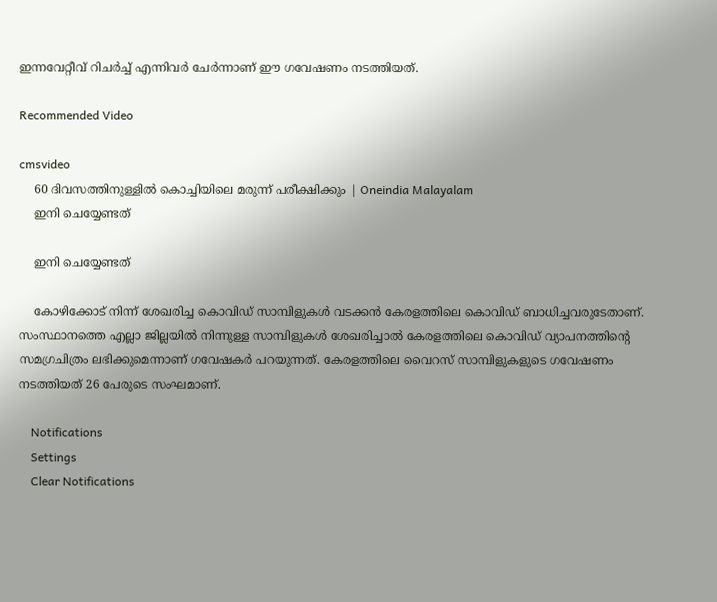ഇന്നവേറ്റീവ് റിചര്‍ച്ച് എന്നിവര്‍ ചേര്‍ന്നാണ് ഈ ഗവേഷണം നടത്തിയത്.

Recommended Video

cmsvideo
    60 ദിവസത്തിനുള്ളില്‍ കൊച്ചിയിലെ മരുന്ന് പരീക്ഷിക്കും | Oneindia Malayalam
    ഇനി ചെയ്യേണ്ടത്

    ഇനി ചെയ്യേണ്ടത്

    കോഴിക്കോട് നിന്ന് ശേഖരിച്ച കൊവിഡ് സാമ്പിളുകള്‍ വടക്കന്‍ കേരളത്തിലെ കൊവിഡ് ബാധിച്ചവരുടേതാണ്. സംസ്ഥാനത്തെ എല്ലാ ജില്ലയില്‍ നിന്നുള്ള സാമ്പിളുകള്‍ ശേഖരിച്ചാല്‍ കേരളത്തിലെ കൊവിഡ് വ്യാപനത്തിന്റെ സമഗ്രചിത്രം ലഭിക്കുമെന്നാണ് ഗവേഷകര്‍ പറയുന്നത്. കേരളത്തിലെ വൈറസ് സാമ്പിളുകളുടെ ഗവേഷണം നടത്തിയത് 26 പേരുടെ സംഘമാണ്.

    Notifications
    Settings
    Clear Notifications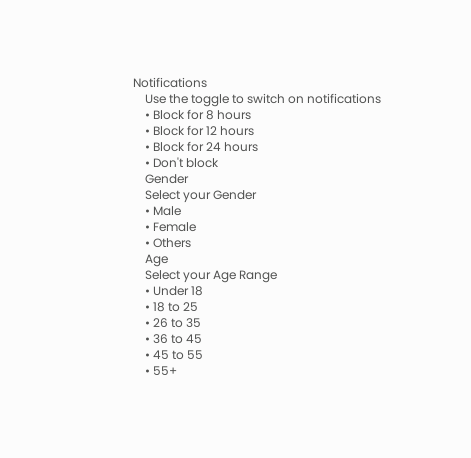Notifications
    Use the toggle to switch on notifications
    • Block for 8 hours
    • Block for 12 hours
    • Block for 24 hours
    • Don't block
    Gender
    Select your Gender
    • Male
    • Female
    • Others
    Age
    Select your Age Range
    • Under 18
    • 18 to 25
    • 26 to 35
    • 36 to 45
    • 45 to 55
    • 55+